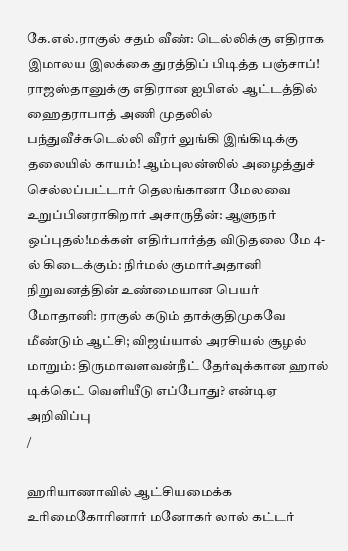கே.எல்.ராகுல் சதம் வீண்: டெல்லிக்கு எதிராக இமாலய இலக்கை துரத்திப் பிடித்த பஞ்சாப்! ராஜஸ்தானுக்கு எதிரான ஐபிஎல் ஆட்டத்தில் ஹைதராபாத் அணி முதலில் பந்துவீச்சுடெல்லி வீரர் லுங்கி இங்கிடிக்கு தலையில் காயம்! ஆம்புலன்ஸில் அழைத்துச் செல்லப்பட்டார் தெலங்கானா மேலவை உறுப்பினராகிறார் அசாருதீன்: ஆளுநர் ஒப்புதல்!மக்கள் எதிர்பார்த்த விடுதலை மே 4-ல் கிடைக்கும்: நிர்மல் குமார்அதானி நிறுவனத்தின் உண்மையான பெயர் மோதானி: ராகுல் கடும் தாக்குதிமுகவே மீண்டும் ஆட்சி; விஜய்யால் அரசியல் சூழல் மாறும்: திருமாவளவன்நீட் தேர்வுக்கான ஹால் டிக்கெட் வெளியீடு எப்போது? என்டிஏ அறிவிப்பு
/

ஹரியாணாவில் ஆட்சியமைக்க உரிமைகோரினார் மனோகர் லால் கட்டர்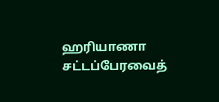ஹரியாணா சட்டப்பேரவைத்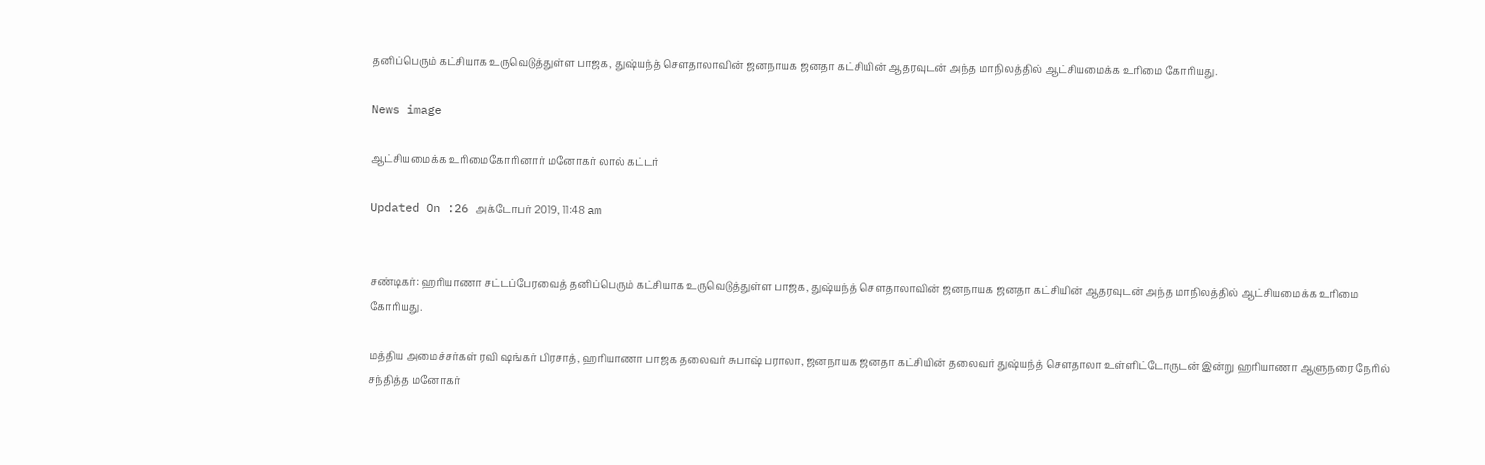தனிப்பெரும் கட்சியாக உருவெடுத்துள்ள பாஜக, துஷ்யந்த் சௌதாலாவின் ஜனநாயக ஜனதா கட்சியின் ஆதரவுடன் அந்த மாநிலத்தில் ஆட்சியமைக்க உரிமை கோரியது.

News image

ஆட்சியமைக்க உரிமைகோரினார் மனோகர் லால் கட்டர்

Updated On :26 அக்டோபர் 2019, 11:48 am


சண்டிகர்: ஹரியாணா சட்டப்பேரவைத் தனிப்பெரும் கட்சியாக உருவெடுத்துள்ள பாஜக, துஷ்யந்த் சௌதாலாவின் ஜனநாயக ஜனதா கட்சியின் ஆதரவுடன் அந்த மாநிலத்தில் ஆட்சியமைக்க உரிமை கோரியது.

மத்திய அமைச்சர்கள் ரவி ஷங்கர் பிரசாத், ஹரியாணா பாஜக தலைவர் சுபாஷ் பராலா, ஜனநாயக ஜனதா கட்சியின் தலைவர் துஷ்யந்த் சௌதாலா உள்ளிட்டோருடன் இன்று ஹரியாணா ஆளுநரை நேரில் சந்தித்த மனோகர்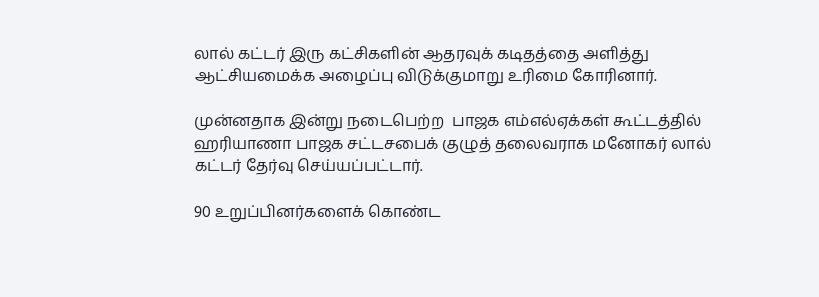லால் கட்டர் இரு கட்சிகளின் ஆதரவுக் கடிதத்தை அளித்து ஆட்சியமைக்க அழைப்பு விடுக்குமாறு உரிமை கோரினார்.

முன்னதாக இன்று நடைபெற்ற  பாஜக எம்எல்ஏக்கள் கூட்டத்தில் ஹரியாணா பாஜக சட்டசபைக் குழுத் தலைவராக மனோகர் லால் கட்டர் தேர்வு செய்யப்பட்டார்.

90 உறுப்பினர்களைக் கொண்ட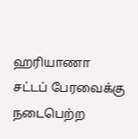ஹரியாணா சட்டப் பேரவைக்கு நடைபெற்ற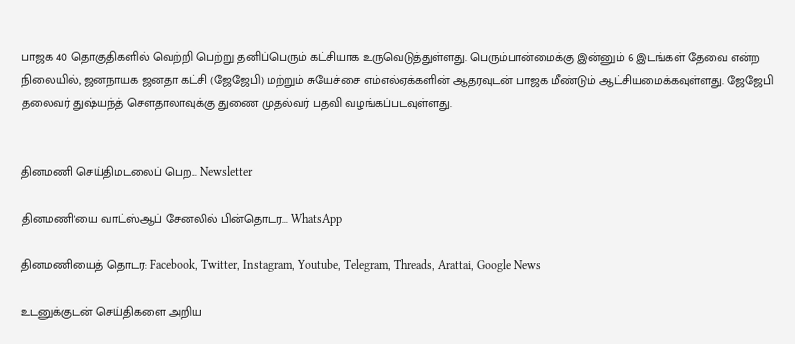பாஜக 40 தொகுதிகளில் வெற்றி பெற்று தனிப்பெரும் கட்சியாக உருவெடுத்துள்ளது. பெரும்பான்மைக்கு இன்னும் 6 இடங்கள் தேவை என்ற நிலையில், ஜனநாயக ஜனதா கட்சி (ஜேஜேபி) மற்றும் சுயேச்சை எம்எல்ஏக்களின் ஆதரவுடன் பாஜக மீண்டும் ஆட்சியமைக்கவுள்ளது. ஜேஜேபி தலைவர் துஷ்யந்த் சௌதாலாவுக்கு துணை முதல்வர் பதவி வழங்கப்படவுள்ளது.


தினமணி செய்திமடலைப் பெற... Newsletter

தினமணி'யை வாட்ஸ்ஆப் சேனலில் பின்தொடர... WhatsApp

தினமணியைத் தொடர: Facebook, Twitter, Instagram, Youtube, Telegram, Threads, Arattai, Google News

உடனுக்குடன் செய்திகளை அறிய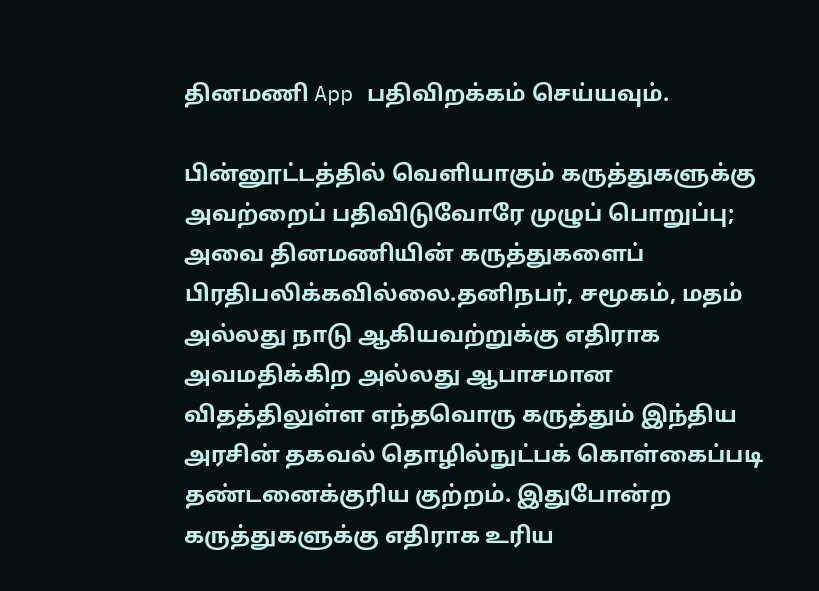தினமணி App பதிவிறக்கம் செய்யவும்.

பின்னூட்டத்தில் வெளியாகும் கருத்துகளுக்கு அவற்றைப் பதிவிடுவோரே முழுப் பொறுப்பு; அவை தினமணியின் கருத்துகளைப் பிரதிபலிக்கவில்லை.தனிநபர், சமூகம், மதம் அல்லது நாடு ஆகியவற்றுக்கு எதிராக அவமதிக்கிற அல்லது ஆபாசமான விதத்திலுள்ள எந்தவொரு கருத்தும் இந்திய அரசின் தகவல் தொழில்நுட்பக் கொள்கைப்படி தண்டனைக்குரிய குற்றம். இதுபோன்ற கருத்துகளுக்கு எதிராக உரிய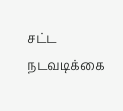சட்ட நடவடிக்கை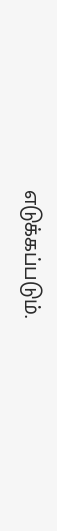எடுக்கப்படும்.